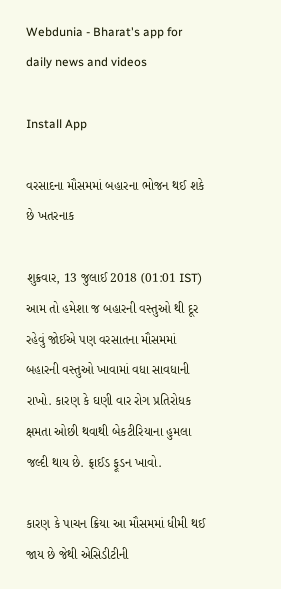Webdunia - Bharat's app for daily news and videos

Install App

વરસાદના મૌસમમાં બહારના ભોજન થઈ શકે છે ખતરનાક

શુક્રવાર, 13 જુલાઈ 2018 (01:01 IST)
આમ તો હમેશા જ બહારની વસ્તુઓ થી દૂર રહેવું જોઈએ પણ વરસાતના મૌસમમાં બહારની વસ્તુઓ ખાવામાં વધા સાવધાની રાખો. કારણ કે ઘણી વાર રોગ પ્રતિરોધક ક્ષમતા ઓછી થવાથી બેકટીરિયાના હુમલા જલ્દી થાય છે. ફ્રાઈડ ફૂડન ખાવો.

કારણ કે પાચન ક્રિયા આ મૌસમમાં ધીમી થઈ જાય છે જેથી એસિડીટીની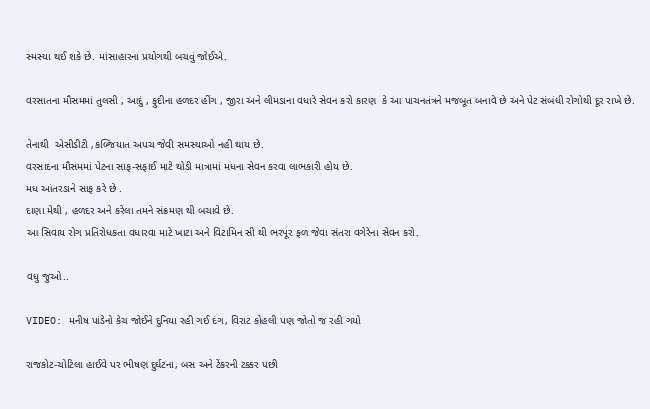સ્મસ્યા થઈ શકે છે. માંસાહારના પ્રયોગથી બચવું જોઈએ.

વરસાતના મૌસમમાં તુલસી , આદું , ફુદીના હળદર હીંગ , જીરા અને લીમડાના વધારે સેવન કરો કારણ  કે આ પાચનતંત્રને મજબૂત બનાવે છે અને પેટ સંબંધી રોગોથી દૂર રાખે છે.

તેનાથી  એસીડીટી ,કબ્જિયાત અપચ જેવી સમસ્યાઓ નહી થાય છે.
વરસાદના મૌસમમાં પેટના સાફ-સફાઈ માટે થોડી માત્રામાં મધના સેવન કરવા લાભકારી હોય છે.
મધ આંતરડાને સાફ કરે છે .
દાણા મેથી , હળદર અને કરેલા તમને સંક્રમણ થી બચાવે છે.
આ સિવાય રોગ પ્રતિરોધકતા વધારવા માટે ખાટા અને વિટામિન સી થી ભરપૂર ફળ જેવા સંતરા વગેરેના સેવન કરો.

વધુ જુઓ..

VIDEO: મનીષ પાંડેનો કેચ જોઈને દુનિયા રહી ગઈ દંગ, વિરાટ કોહલી પણ જોતો જ રહી ગયો

રાજકોટ-ચોટિલા હાઈવે પર ભીષણ દુર્ઘટના, બસ અને ટેંકરની ટક્કર પછી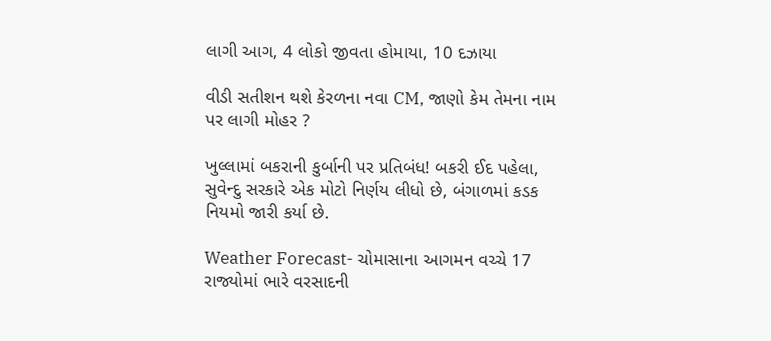લાગી આગ, 4 લોકો જીવતા હોમાયા, 10 દઝાયા

વીડી સતીશન થશે કેરળના નવા CM, જાણો કેમ તેમના નામ પર લાગી મોહર ?

ખુલ્લામાં બકરાની કુર્બાની પર પ્રતિબંધ! બકરી ઈદ પહેલા, સુવેન્દુ સરકારે એક મોટો નિર્ણય લીધો છે, બંગાળમાં કડક નિયમો જારી કર્યા છે.

Weather Forecast- ચોમાસાના આગમન વચ્ચે 17 રાજ્યોમાં ભારે વરસાદની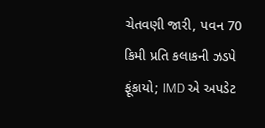ચેતવણી જારી, પવન 70 કિમી પ્રતિ કલાકની ઝડપે ફૂંકાયો; IMD એ અપડેટ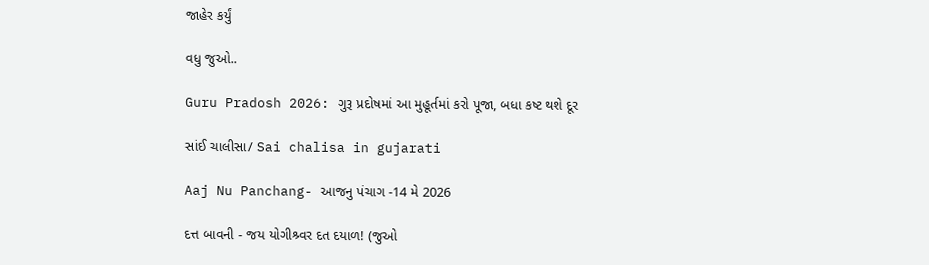જાહેર કર્યું

વધુ જુઓ..

Guru Pradosh 2026: ગુરૂ પ્રદોષમાં આ મુહૂર્તમાં કરો પૂજા, બધા કષ્ટ થશે દૂર

સાંઈ ચાલીસા/ Sai chalisa in gujarati

Aaj Nu Panchang- આજનુ પંચાગ -14 મે 2026

દત્ત બાવની - જય યોગીશ્ર્વર દત દયાળ! (જુઓ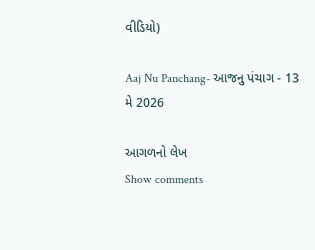વીડિયો)

Aaj Nu Panchang- આજનુ પંચાગ - 13 મે 2026

આગળનો લેખ
Show comments